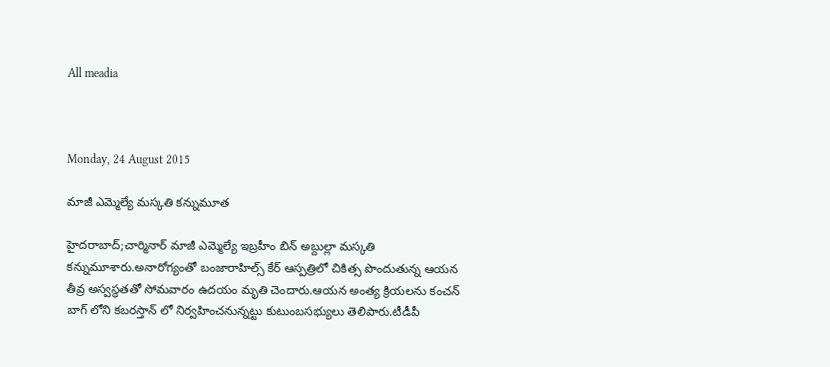All meadia



Monday, 24 August 2015

మాజీ ఎమ్మెల్యే మస్కతి కన్నుమూత

హైదరాబాద్;చార్మినార్ మాజీ ఎమ్మెల్యే ఇబ్రహీం బిన్ అబ్దుల్లా మస్కతి కన్నుమూశారు.అనారోగ్యంతో బంజారాహిల్స్ కేర్ ఆస్పత్రిలో చికిత్స పొందుతున్న ఆయన తీవ్ర అస్వస్థతతో సోమవారం ఉదయం మృతి చెందారు.ఆయన అంత్య క్రియలను కంచన్ బాగ్ లోని కబరస్తాన్ లో నిర్వహించనున్నట్టు కుటుంబసభ్యులు తెలిపారు.టీడీపీ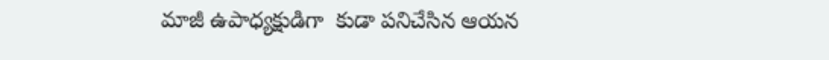మాజీ ఉపాధ్యక్షుడిగా  కుడా పనిచేసిన ఆయన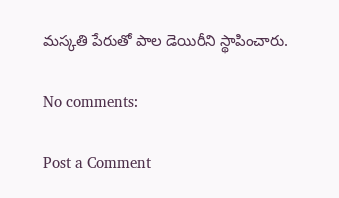మస్కతి పేరుతో పాల డెయిరీని స్థాపించారు.

No comments:

Post a Comment